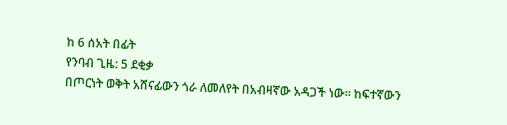ከ 6 ሰአት በፊት
የንባብ ጊዜ: 5 ደቂቃ
በጦርነት ወቅት አሸናፊውን ጎራ ለመለየት በአብዛኛው አዳጋች ነው። ከፍተኛውን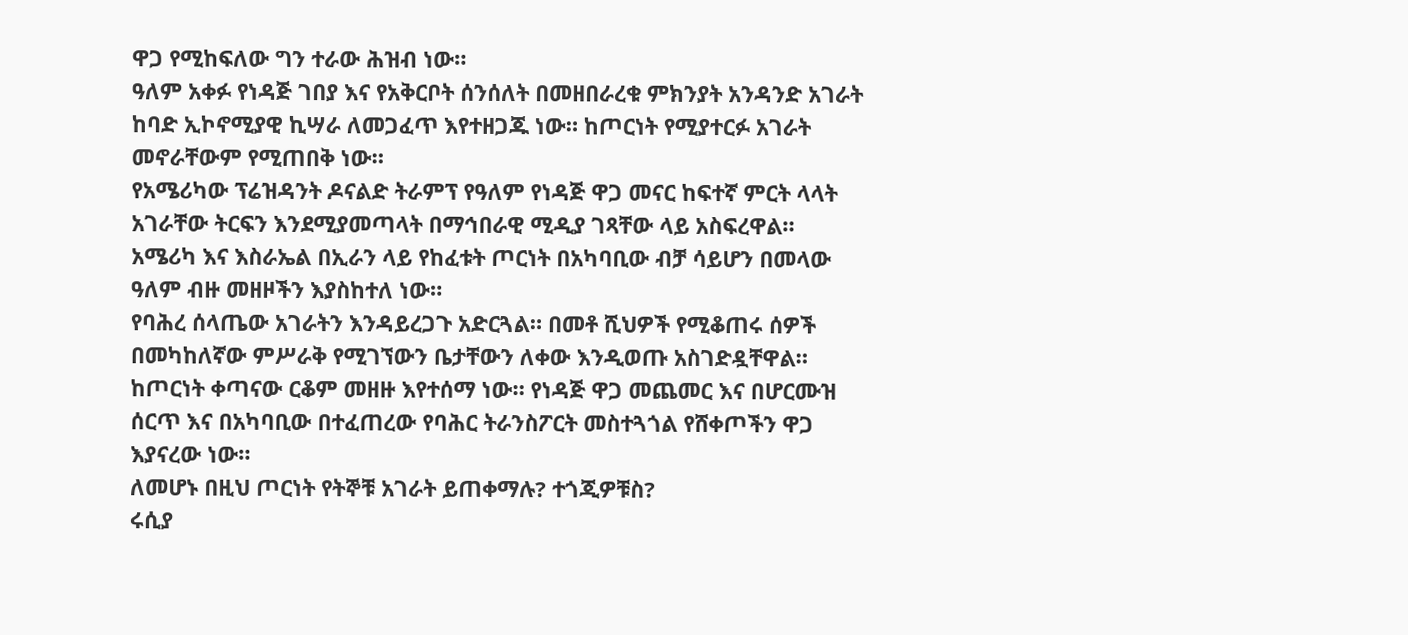ዋጋ የሚከፍለው ግን ተራው ሕዝብ ነው።
ዓለም አቀፉ የነዳጅ ገበያ እና የአቅርቦት ሰንሰለት በመዘበራረቁ ምክንያት አንዳንድ አገራት ከባድ ኢኮኖሚያዊ ኪሣራ ለመጋፈጥ እየተዘጋጁ ነው። ከጦርነት የሚያተርፉ አገራት መኖራቸውም የሚጠበቅ ነው።
የአሜሪካው ፕሬዝዳንት ዶናልድ ትራምፕ የዓለም የነዳጅ ዋጋ መናር ከፍተኛ ምርት ላላት አገራቸው ትርፍን እንደሚያመጣላት በማኅበራዊ ሚዲያ ገጻቸው ላይ አስፍረዋል።
አሜሪካ እና እስራኤል በኢራን ላይ የከፈቱት ጦርነት በአካባቢው ብቻ ሳይሆን በመላው ዓለም ብዙ መዘዞችን እያስከተለ ነው።
የባሕረ ሰላጤው አገራትን እንዳይረጋጉ አድርጓል። በመቶ ሺህዎች የሚቆጠሩ ሰዎች በመካከለኛው ምሥራቅ የሚገኘውን ቤታቸውን ለቀው እንዲወጡ አስገድዷቸዋል።
ከጦርነት ቀጣናው ርቆም መዘዙ እየተሰማ ነው። የነዳጅ ዋጋ መጨመር እና በሆርሙዝ ሰርጥ እና በአካባቢው በተፈጠረው የባሕር ትራንስፖርት መስተጓጎል የሸቀጦችን ዋጋ እያናረው ነው።
ለመሆኑ በዚህ ጦርነት የትኞቹ አገራት ይጠቀማሉ? ተጎጂዎቹስ?
ሩሲያ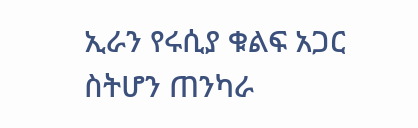ኢራን የሩሲያ ቁልፍ አጋር ስትሆን ጠንካራ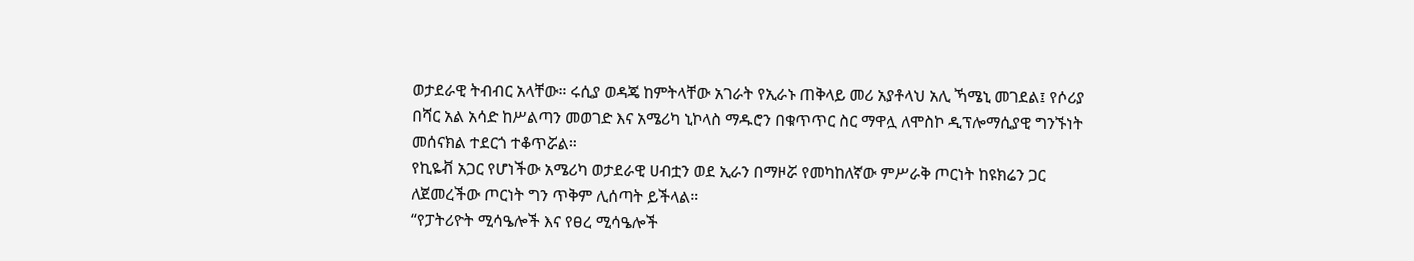ወታደራዊ ትብብር አላቸው። ሩሲያ ወዳጄ ከምትላቸው አገራት የኢራኑ ጠቅላይ መሪ አያቶላህ አሊ ኻሜኒ መገደል፤ የሶሪያ በሻር አል አሳድ ከሥልጣን መወገድ እና አሜሪካ ኒኮላስ ማዱሮን በቁጥጥር ስር ማዋሏ ለሞስኮ ዲፕሎማሲያዊ ግንኙነት መሰናክል ተደርጎ ተቆጥሯል።
የኪዬቭ አጋር የሆነችው አሜሪካ ወታደራዊ ሀብቷን ወደ ኢራን በማዞሯ የመካከለኛው ምሥራቅ ጦርነት ከዩክሬን ጋር ለጀመረችው ጦርነት ግን ጥቅም ሊሰጣት ይችላል።
“የፓትሪዮት ሚሳዔሎች እና የፀረ ሚሳዔሎች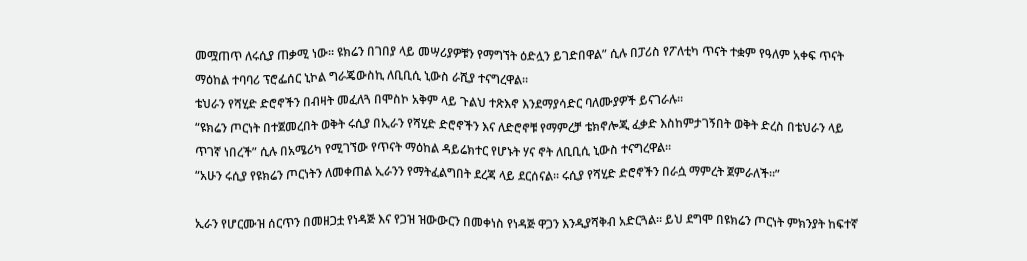መሟጠጥ ለሩሲያ ጠቃሚ ነው። ዩክሬን በገበያ ላይ መሣሪያዎቹን የማግኘት ዕድሏን ይገድበዋል” ሲሉ በፓሪስ የፖለቲካ ጥናት ተቋም የዓለም አቀፍ ጥናት ማዕከል ተባባሪ ፕሮፌሰር ኒኮል ግራጄውስኪ ለቢቢሲ ኒውስ ራሺያ ተናግረዋል።
ቴህራን የሻሂድ ድሮኖችን በብዛት መፈለጓ በሞስኮ አቅም ላይ ጉልህ ተጽእኖ እንደማያሳድር ባለሙያዎች ይናገራሉ።
“ዩክሬን ጦርነት በተጀመረበት ወቅት ሩሲያ በኢራን የሻሂድ ድሮኖችን እና ለድሮኖቹ የማምረቻ ቴክኖሎጂ ፈቃድ እስከምታገኝበት ወቅት ድረስ በቴህራን ላይ ጥገኛ ነበረች” ሲሉ በአሜሪካ የሚገኘው የጥናት ማዕከል ዳይሬክተር የሆኑት ሃና ኖት ለቢቢሲ ኒውስ ተናግረዋል።
“አሁን ሩሲያ የዩክሬን ጦርነትን ለመቀጠል ኢራንን የማትፈልግበት ደረጃ ላይ ደርሰናል። ሩሲያ የሻሂድ ድሮኖችን በራሷ ማምረት ጀምራለች።”

ኢራን የሆርሙዝ ሰርጥን በመዘጋቷ የነዳጅ እና የጋዝ ዝውውርን በመቀነስ የነዳጅ ዋጋን እንዲያሻቅብ አድርጓል። ይህ ደግሞ በዩክሬን ጦርነት ምክንያት ከፍተኛ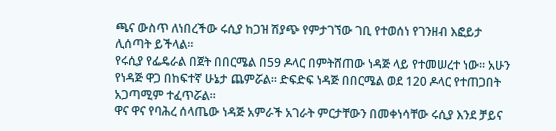ጫና ውስጥ ለነበረችው ሩሲያ ከጋዝ ሽያጭ የምታገኘው ገቢ የተወሰነ የገንዘብ እፎይታ ሊሰጣት ይችላል።
የሩሲያ የፌዴራል በጀት በበርሜል በ59 ዶላር በምትሸጠው ነዳጅ ላይ የተመሠረተ ነው። አሁን የነዳጅ ዋጋ በከፍተኛ ሁኔታ ጨምሯል። ድፍድፍ ነዳጅ በበርሜል ወደ 120 ዶላር የተጠጋበት አጋጣሚም ተፈጥሯል።
ዋና ዋና የባሕረ ሰላጤው ነዳጅ አምራች አገራት ምርታቸውን በመቀነሳቸው ሩሲያ እንደ ቻይና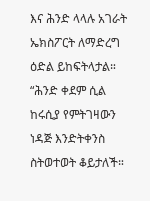እና ሕንድ ላላሉ አገራት ኤክስፖርት ለማድረግ ዕድል ይከፍትላታል።
“ሕንድ ቀደም ሲል ከሩሲያ የምትገዛውን ነዳጅ እንድትቀንስ ስትወተወት ቆይታለች።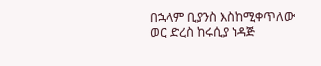በኋላም ቢያንስ እስከሚቀጥለው ወር ድረስ ከሩሲያ ነዳጅ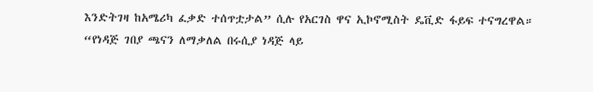እንድትገዛ ከአሜሪካ ፈቃድ ተሰጥቷታል” ሲሉ የአርገስ ዋና ኢኮኖሚስት ዴቪድ ፋይፍ ተናግረዋል።
“የነዳጅ ገበያ ጫናን ለማቃለል በሩሲያ ነዳጅ ላይ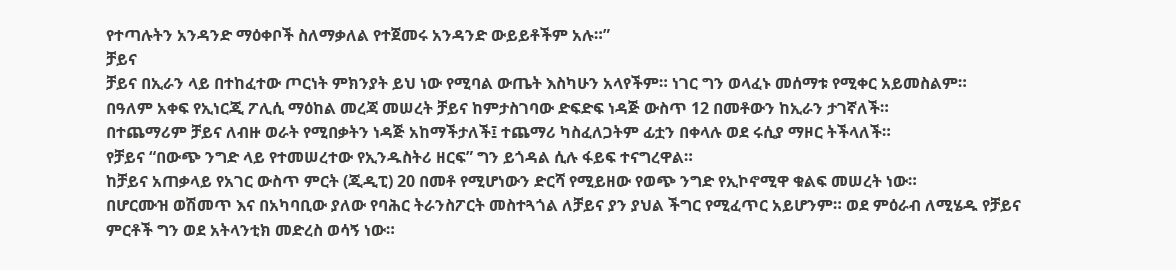የተጣሉትን አንዳንድ ማዕቀቦች ስለማቃለል የተጀመሩ አንዳንድ ውይይቶችም አሉ።”
ቻይና
ቻይና በኢራን ላይ በተከፈተው ጦርነት ምክንያት ይህ ነው የሚባል ውጤት እስካሁን አላየችም። ነገር ግን ወላፈኑ መሰማቱ የሚቀር አይመስልም።
በዓለም አቀፍ የኢነርጂ ፖሊሲ ማዕከል መረጃ መሠረት ቻይና ከምታስገባው ድፍድፍ ነዳጅ ውስጥ 12 በመቶውን ከኢራን ታገኛለች።
በተጨማሪም ቻይና ለብዙ ወራት የሚበቃትን ነዳጅ አከማችታለች፤ ተጨማሪ ካስፈለጋትም ፊቷን በቀላሉ ወደ ሩሲያ ማዞር ትችላለች።
የቻይና “በውጭ ንግድ ላይ የተመሠረተው የኢንዱስትሪ ዘርፍ” ግን ይጎዳል ሲሉ ፋይፍ ተናግረዋል።
ከቻይና አጠቃላይ የአገር ውስጥ ምርት (ጂዲፒ) 20 በመቶ የሚሆነውን ድርሻ የሚይዘው የወጭ ንግድ የኢኮኖሚዋ ቁልፍ መሠረት ነው።
በሆርሙዝ ወሽመጥ እና በአካባቢው ያለው የባሕር ትራንስፖርት መስተጓጎል ለቻይና ያን ያህል ችግር የሚፈጥር አይሆንም። ወደ ምዕራብ ለሚሄዱ የቻይና ምርቶች ግን ወደ አትላንቲክ መድረስ ወሳኝ ነው።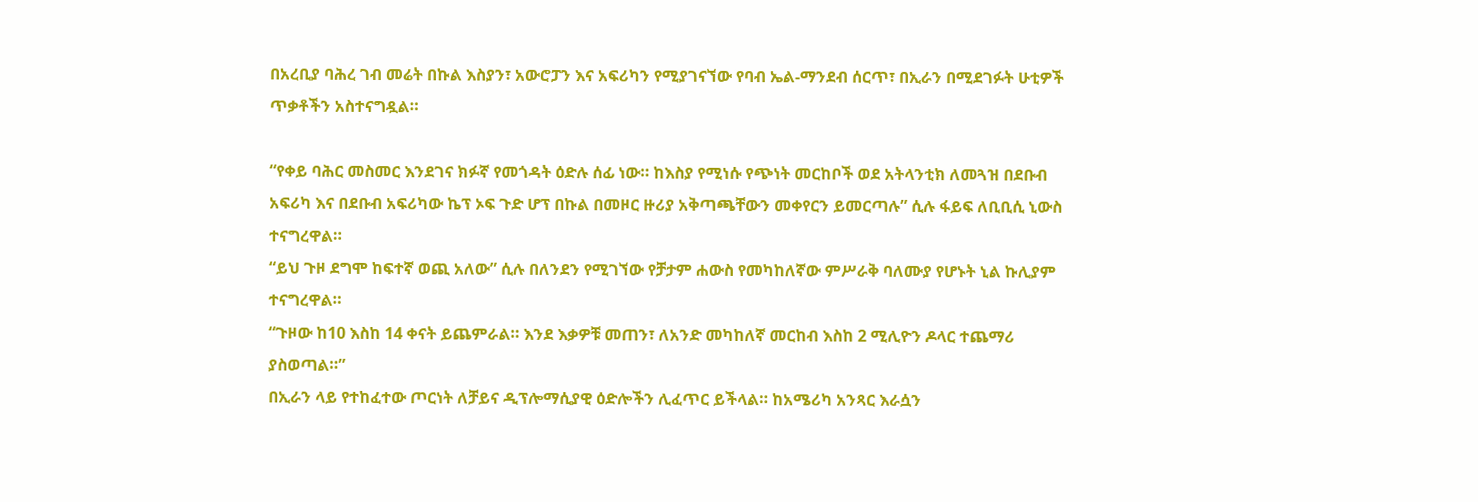በአረቢያ ባሕረ ገብ መሬት በኩል እስያን፣ አውሮፓን እና አፍሪካን የሚያገናኘው የባብ ኤል-ማንደብ ሰርጥ፣ በኢራን በሚደገፉት ሁቲዎች ጥቃቶችን አስተናግዷል።

“የቀይ ባሕር መስመር እንደገና ክፉኛ የመጎዳት ዕድሉ ሰፊ ነው። ከእስያ የሚነሱ የጭነት መርከቦች ወደ አትላንቲክ ለመጓዝ በደቡብ አፍሪካ እና በደቡብ አፍሪካው ኬፕ ኦፍ ጉድ ሆፕ በኩል በመዞር ዙሪያ አቅጣጫቸውን መቀየርን ይመርጣሉ” ሲሉ ፋይፍ ለቢቢሲ ኒውስ ተናግረዋል።
“ይህ ጉዞ ደግሞ ከፍተኛ ወጪ አለው” ሲሉ በለንደን የሚገኘው የቻታም ሐውስ የመካከለኛው ምሥራቅ ባለሙያ የሆኑት ኒል ኩሊያም ተናግረዋል።
“ጉዞው ከ10 እስከ 14 ቀናት ይጨምራል። እንደ እቃዎቹ መጠን፣ ለአንድ መካከለኛ መርከብ እስከ 2 ሚሊዮን ዶላር ተጨማሪ ያስወጣል።”
በኢራን ላይ የተከፈተው ጦርነት ለቻይና ዲፕሎማሲያዊ ዕድሎችን ሊፈጥር ይችላል። ከአሜሪካ አንጻር እራሷን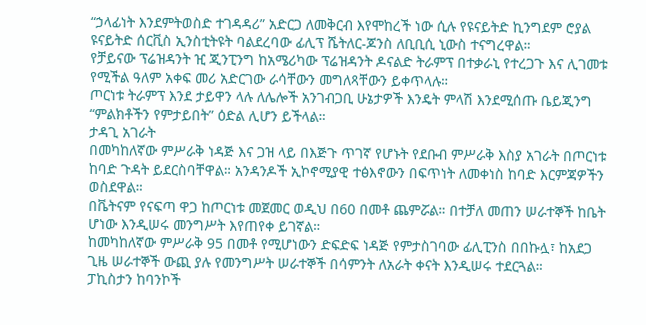“ኃላፊነት እንደምትወስድ ተገዳዳሪ” አድርጋ ለመቅርብ እየሞከረች ነው ሲሉ የዩናይትድ ኪንግደም ሮያል ዩናይትድ ሰርቪስ ኢንስቲትዩት ባልደረባው ፊሊፕ ሼትለር-ጆንስ ለቢቢሲ ኒውስ ተናግረዋል።
የቻይናው ፕሬዝዳንት ዢ ጂንፒንግ ከአሜሪካው ፕሬዝዳንት ዶናልድ ትራምፕ በተቃራኒ የተረጋጉ እና ሊገመቱ የሚችል ዓለም አቀፍ መሪ አድርገው ራሳቸውን መግለጻቸውን ይቀጥላሉ።
ጦርነቱ ትራምፕ እንደ ታይዋን ላሉ ለሌሎች አንገብጋቢ ሁኔታዎች እንዴት ምላሽ እንደሚሰጡ ቤይጂንግ “ምልክቶችን የምታይበት” ዕድል ሊሆን ይችላል።
ታዳጊ አገራት
በመካከለኛው ምሥራቅ ነዳጅ እና ጋዝ ላይ በእጅጉ ጥገኛ የሆኑት የደቡብ ምሥራቅ እስያ አገራት በጦርነቱ ከባድ ጉዳት ይደርስባቸዋል። አንዳንዶች ኢኮኖሚያዊ ተፅእኖውን በፍጥነት ለመቀነስ ከባድ እርምጃዎችን ወስደዋል።
በቬትናም የናፍጣ ዋጋ ከጦርነቱ መጀመር ወዲህ በ60 በመቶ ጨምሯል። በተቻለ መጠን ሠራተኞች ከቤት ሆነው እንዲሠሩ መንግሥት እየጠየቀ ይገኛል።
ከመካከለኛው ምሥራቅ 95 በመቶ የሚሆነውን ድፍድፍ ነዳጅ የምታስገባው ፊሊፒንስ በበኩሏ፣ ከአደጋ ጊዜ ሠራተኞች ውጪ ያሉ የመንግሥት ሠራተኞች በሳምንት ለአራት ቀናት እንዲሠሩ ተደርጓል።
ፓኪስታን ከባንኮች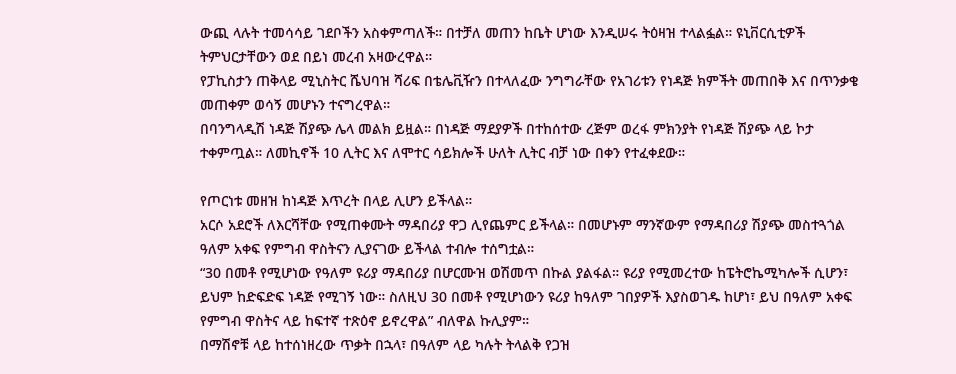ውጪ ላሉት ተመሳሳይ ገደቦችን አስቀምጣለች። በተቻለ መጠን ከቤት ሆነው እንዲሠሩ ትዕዛዝ ተላልፏል። ዩኒቨርሲቲዎች ትምህርታቸውን ወደ በይነ መረብ አዛውረዋል።
የፓኪስታን ጠቅላይ ሚኒስትር ሼህባዝ ሻሪፍ በቴሌቪዥን በተላለፈው ንግግራቸው የአገሪቱን የነዳጅ ክምችት መጠበቅ እና በጥንቃቄ መጠቀም ወሳኝ መሆኑን ተናግረዋል።
በባንግላዲሽ ነዳጅ ሽያጭ ሌላ መልክ ይዟል። በነዳጅ ማደያዎች በተከሰተው ረጅም ወረፋ ምክንያት የነዳጅ ሽያጭ ላይ ኮታ ተቀምጧል። ለመኪኖች 10 ሊትር እና ለሞተር ሳይክሎች ሁለት ሊትር ብቻ ነው በቀን የተፈቀደው።

የጦርነቱ መዘዝ ከነዳጅ እጥረት በላይ ሊሆን ይችላል።
አርሶ አደሮች ለእርሻቸው የሚጠቀሙት ማዳበሪያ ዋጋ ሊየጨምር ይችላል። በመሆኑም ማንኛውም የማዳበሪያ ሽያጭ መስተጓጎል ዓለም አቀፍ የምግብ ዋስትናን ሊያናገው ይችላል ተብሎ ተሰግቷል።
“30 በመቶ የሚሆነው የዓለም ዩሪያ ማዳበሪያ በሆርሙዝ ወሽመጥ በኩል ያልፋል። ዩሪያ የሚመረተው ከፔትሮኬሚካሎች ሲሆን፣ ይህም ከድፍድፍ ነዳጅ የሚገኝ ነው። ስለዚህ 30 በመቶ የሚሆነውን ዩሪያ ከዓለም ገበያዎች እያስወገዱ ከሆነ፣ ይህ በዓለም አቀፍ የምግብ ዋስትና ላይ ከፍተኛ ተጽዕኖ ይኖረዋል” ብለዋል ኩሊያም።
በማሽኖቹ ላይ ከተሰነዘረው ጥቃት በኋላ፣ በዓለም ላይ ካሉት ትላልቅ የጋዝ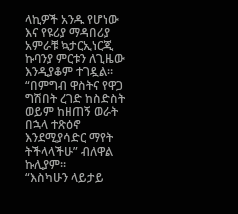ላኪዎች አንዱ የሆነው እና የዩሪያ ማዳበሪያ አምራቹ ኳታርኢነርጂ ኩባንያ ምርቱን ለጊዜው እንዲያቆም ተገዷል።
“በምግብ ዋስትና የዋጋ ግሽበት ረገድ ከስድስት ወይም ከዘጠኝ ወራት በኋላ ተጽዕኖ እንደሚያሳድር ማየት ትችላላችሁ” ብለዋል ኩሊያም።
“እስካሁን ላይታይ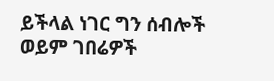ይችላል ነገር ግን ሰብሎች ወይም ገበሬዎች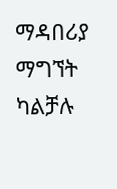ማዳበሪያ ማግኘት ካልቻሉ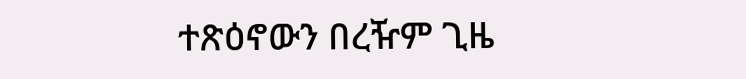ተጽዕኖውን በረዥም ጊዜ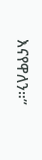እናየዋለን።”